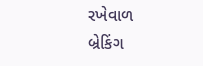રખેવાળ
બ્રેકિંગ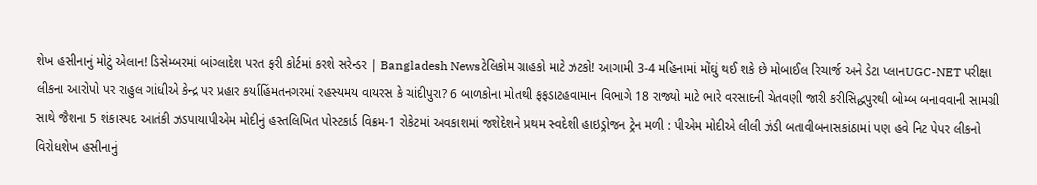શેખ હસીનાનું મોટું એલાન! ડિસેમ્બરમાં બાંગ્લાદેશ પરત ફરી કોર્ટમાં કરશે સરેન્ડર | Bangladesh Newsટેલિકોમ ગ્રાહકો માટે ઝટકો! આગામી 3-4 મહિનામાં મોંઘું થઈ શકે છે મોબાઈલ રિચાર્જ અને ડેટા પ્લાનUGC-NET પરીક્ષા લીકના આરોપો પર રાહુલ ગાંધીએ કેન્દ્ર પર પ્રહાર કર્યાહિંમતનગરમાં રહસ્યમય વાયરસ કે ચાંદીપુરા? 6 બાળકોના મોતથી ફફડાટહવામાન વિભાગે 18 રાજ્યો માટે ભારે વરસાદની ચેતવણી જારી કરીસિદ્ધપુરથી બોમ્બ બનાવવાની સામગ્રી સાથે જૈશના 5 શંકાસ્પદ આતંકી ઝડપાયાપીએમ મોદીનું હસ્તલિખિત પોસ્ટકાર્ડ વિક્રમ-1 રોકેટમાં અવકાશમાં જશેદેશને પ્રથમ સ્વદેશી હાઇડ્રોજન ટ્રેન મળી : પીએમ મોદીએ લીલી ઝંડી બતાવીબનાસકાંઠામાં પણ હવે નિટ પેપર લીકનો વિરોધશેખ હસીનાનું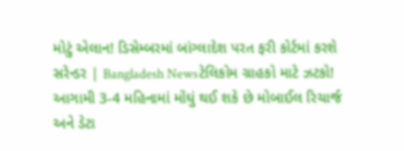મોટું એલાન! ડિસેમ્બરમાં બાંગ્લાદેશ પરત ફરી કોર્ટમાં કરશે સરેન્ડર | Bangladesh Newsટેલિકોમ ગ્રાહકો માટે ઝટકો! આગામી 3-4 મહિનામાં મોંઘું થઈ શકે છે મોબાઈલ રિચાર્જ અને ડેટા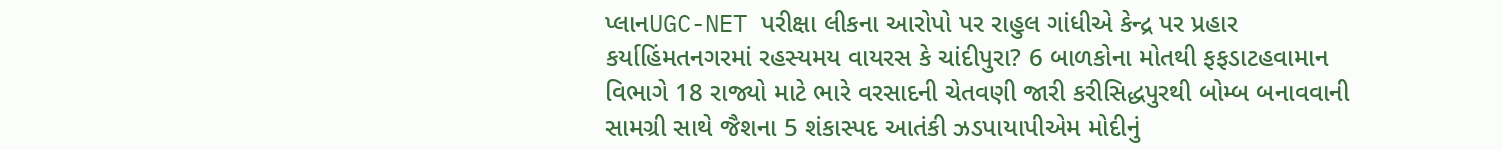પ્લાનUGC-NET પરીક્ષા લીકના આરોપો પર રાહુલ ગાંધીએ કેન્દ્ર પર પ્રહાર કર્યાહિંમતનગરમાં રહસ્યમય વાયરસ કે ચાંદીપુરા? 6 બાળકોના મોતથી ફફડાટહવામાન વિભાગે 18 રાજ્યો માટે ભારે વરસાદની ચેતવણી જારી કરીસિદ્ધપુરથી બોમ્બ બનાવવાની સામગ્રી સાથે જૈશના 5 શંકાસ્પદ આતંકી ઝડપાયાપીએમ મોદીનું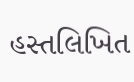હસ્તલિખિત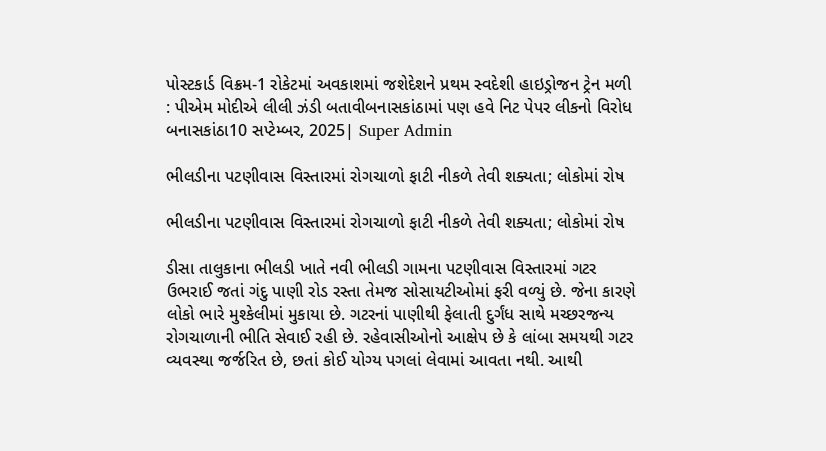પોસ્ટકાર્ડ વિક્રમ-1 રોકેટમાં અવકાશમાં જશેદેશને પ્રથમ સ્વદેશી હાઇડ્રોજન ટ્રેન મળી : પીએમ મોદીએ લીલી ઝંડી બતાવીબનાસકાંઠામાં પણ હવે નિટ પેપર લીકનો વિરોધ
બનાસકાંઠા10 સપ્ટેમ્બર, 2025| Super Admin

ભીલડીના પટણીવાસ વિસ્તારમાં રોગચાળો ફાટી નીકળે તેવી શક્યતા; લોકોમાં રોષ

ભીલડીના પટણીવાસ વિસ્તારમાં રોગચાળો ફાટી નીકળે તેવી શક્યતા; લોકોમાં રોષ

ડીસા તાલુકાના ભીલડી ખાતે નવી ભીલડી ગામના પટણીવાસ વિસ્તારમાં ગટર ઉભરાઈ જતાં ગંદુ પાણી રોડ રસ્તા તેમજ સોસાયટીઓમાં ફરી વળ્યું છે. જેના કારણે લોકો ભારે મુશ્કેલીમાં મુકાયા છે. ગટરનાં પાણીથી ફેલાતી દુર્ગંધ સાથે મચ્છરજન્ય રોગચાળાની ભીતિ સેવાઈ રહી છે. રહેવાસીઓનો આક્ષેપ છે કે લાંબા સમયથી ગટર વ્યવસ્થા જર્જરિત છે, છતાં કોઈ યોગ્ય પગલાં લેવામાં આવતા નથી. આથી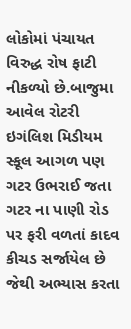લોકોમાં પંચાયત વિરુદ્ધ રોષ ફાટી નીકળ્યો છે.બાજુમા આવેલ રોટરી ઇગંલિશ મિડીયમ સ્કૂલ આગળ પણ ગટર ઉભરાઈ જતા ગટર ના પાણી રોડ પર ફરી વળતાં કાદવ કીચડ સર્જાયેલ છે જેથી અભ્યાસ કરતા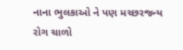નાના ભુલકાઓ ને પણ મચ્છરજન્ય રોગ ચાળો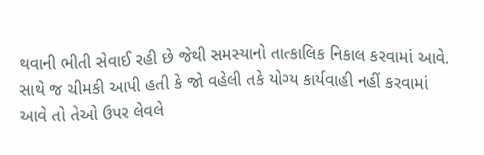થવાની ભીતી સેવાઈ રહી છે જેથી સમસ્યાનો તાત્કાલિક નિકાલ કરવામાં આવે. સાથે જ ચીમકી આપી હતી કે જો વહેલી તકે યોગ્ય કાર્યવાહી નહીં કરવામાં આવે તો તેઓ ઉપર લેવલે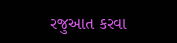રજુઆત કરવા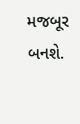મજબૂર બનશે.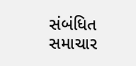સંબંધિત સમાચાર